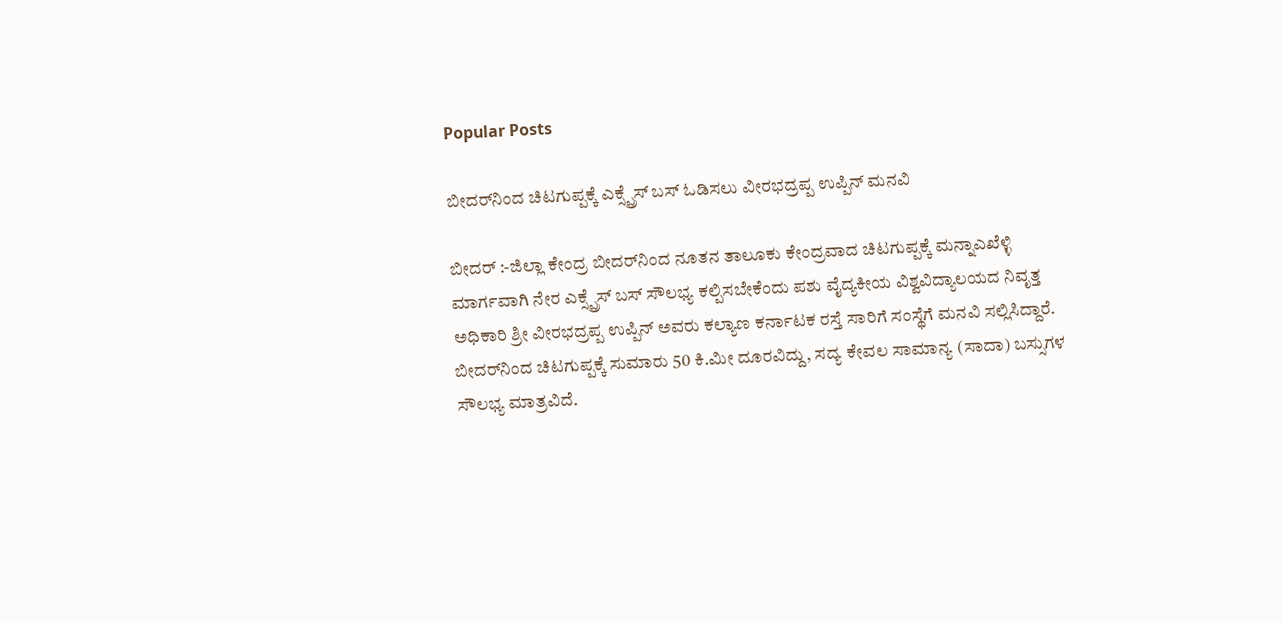Popular Posts

ಬೀದರ್‌ನಿಂದ ಚಿಟಗುಪ್ಪಕ್ಕೆ ಎಕ್ಸ್ಪ್ರೆಸ್ ಬಸ್ ಓಡಿಸಲು ವೀರಭದ್ರಪ್ಪ ಉಪ್ಪಿನ್ ಮನವಿ

ಬೀದರ್ :-ಜಿಲ್ಲಾ ಕೇಂದ್ರ ಬೀದರ್‌ನಿಂದ ನೂತನ ತಾಲೂಕು ಕೇಂದ್ರವಾದ ಚಿಟಗುಪ್ಪಕ್ಕೆ ಮನ್ನಾಎಖೆಳ್ಳಿ ಮಾರ್ಗವಾಗಿ ನೇರ ಎಕ್ಸ್ಪ್ರೆಸ್ ಬಸ್ ಸೌಲಭ್ಯ ಕಲ್ಪಿಸಬೇಕೆಂದು ಪಶು ವೈದ್ಯಕೀಯ ವಿಶ್ವವಿದ್ಯಾಲಯದ ನಿವೃತ್ತ ಅಧಿಕಾರಿ ಶ್ರೀ ವೀರಭದ್ರಪ್ಪ ಉಪ್ಪಿನ್ ಅವರು ಕಲ್ಯಾಣ ಕರ್ನಾಟಕ ರಸ್ತೆ ಸಾರಿಗೆ ಸಂಸ್ಥೆಗೆ ಮನವಿ ಸಲ್ಲಿಸಿದ್ದಾರೆ.
ಬೀದರ್‌ನಿಂದ ಚಿಟಗುಪ್ಪಕ್ಕೆ ಸುಮಾರು 50 ಕಿ.ಮೀ ದೂರವಿದ್ದು, ಸದ್ಯ ಕೇವಲ ಸಾಮಾನ್ಯ (ಸಾದಾ) ಬಸ್ಸುಗಳ ಸೌಲಭ್ಯ ಮಾತ್ರವಿದೆ.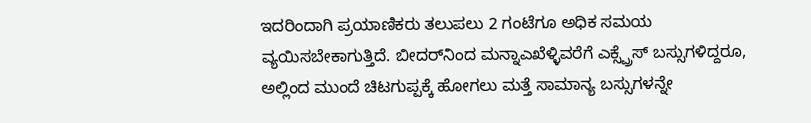ಇದರಿಂದಾಗಿ ಪ್ರಯಾಣಿಕರು ತಲುಪಲು 2 ಗಂಟೆಗೂ ಅಧಿಕ ಸಮಯ ವ್ಯಯಿಸಬೇಕಾಗುತ್ತಿದೆ. ಬೀದರ್‌ನಿಂದ ಮನ್ನಾಎಖೆಳ್ಳಿವರೆಗೆ ಎಕ್ಸ್ಪ್ರೆಸ್ ಬಸ್ಸುಗಳಿದ್ದರೂ, ಅಲ್ಲಿಂದ ಮುಂದೆ ಚಿಟಗುಪ್ಪಕ್ಕೆ ಹೋಗಲು ಮತ್ತೆ ಸಾಮಾನ್ಯ ಬಸ್ಸುಗಳನ್ನೇ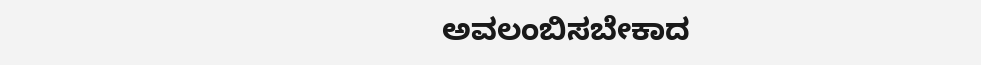ಅವಲಂಬಿಸಬೇಕಾದ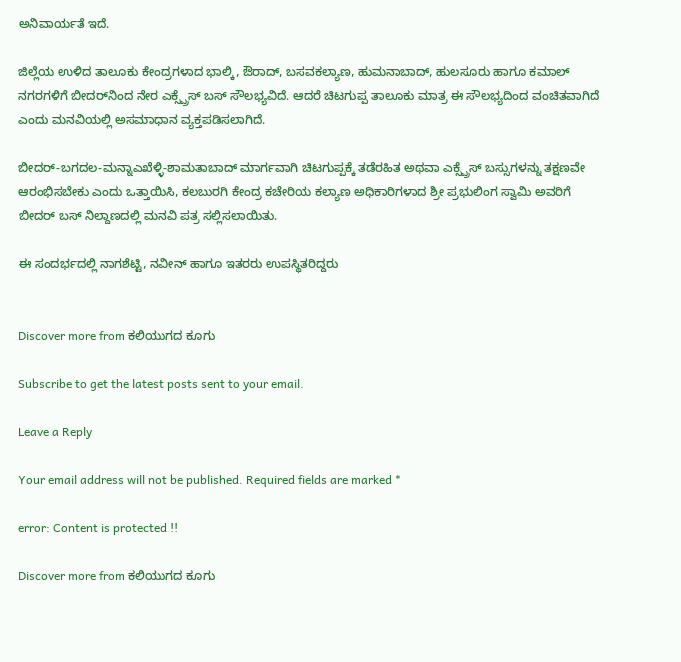ಅನಿವಾರ್ಯತೆ ಇದೆ.

ಜಿಲ್ಲೆಯ ಉಳಿದ ತಾಲೂಕು ಕೇಂದ್ರಗಳಾದ ಭಾಲ್ಕಿ, ಔರಾದ್, ಬಸವಕಲ್ಯಾಣ, ಹುಮನಾಬಾದ್, ಹುಲಸೂರು ಹಾಗೂ ಕಮಾಲ್ ನಗರಗಳಿಗೆ ಬೀದರ್‌ನಿಂದ ನೇರ ಎಕ್ಸ್ಪ್ರೆಸ್ ಬಸ್ ಸೌಲಭ್ಯವಿದೆ. ಆದರೆ ಚಿಟಗುಪ್ಪ ತಾಲೂಕು ಮಾತ್ರ ಈ ಸೌಲಭ್ಯದಿಂದ ವಂಚಿತವಾಗಿದೆ ಎಂದು ಮನವಿಯಲ್ಲಿ ಅಸಮಾಧಾನ ವ್ಯಕ್ತಪಡಿಸಲಾಗಿದೆ.

ಬೀದರ್-ಬಗದಲ-ಮನ್ನಾಎಖೆಳ್ಳಿ-ಶಾಮತಾಬಾದ್ ಮಾರ್ಗವಾಗಿ ಚಿಟಗುಪ್ಪಕ್ಕೆ ತಡೆರಹಿತ ಅಥವಾ ಎಕ್ಸ್ಪ್ರೆಸ್ ಬಸ್ಸುಗಳನ್ನು ತಕ್ಷಣವೇ ಆರಂಭಿಸಬೇಕು ಎಂದು ಒತ್ತಾಯಿಸಿ, ಕಲಬುರಗಿ ಕೇಂದ್ರ ಕಚೇರಿಯ ಕಲ್ಯಾಣ ಅಧಿಕಾರಿಗಳಾದ ಶ್ರೀ ಪ್ರಭುಲಿಂಗ ಸ್ವಾಮಿ ಅವರಿಗೆ ಬೀದರ್ ಬಸ್ ನಿಲ್ದಾಣದಲ್ಲಿ ಮನವಿ ಪತ್ರ ಸಲ್ಲಿಸಲಾಯಿತು.

ಈ ಸಂದರ್ಭದಲ್ಲಿ ನಾಗಶೆಟ್ಟಿ, ನವೀನ್ ಹಾಗೂ ಇತರರು ಉಪಸ್ಥಿತರಿದ್ದರು


Discover more from ಕಲಿಯುಗದ ಕೂಗು

Subscribe to get the latest posts sent to your email.

Leave a Reply

Your email address will not be published. Required fields are marked *

error: Content is protected !!

Discover more from ಕಲಿಯುಗದ ಕೂಗು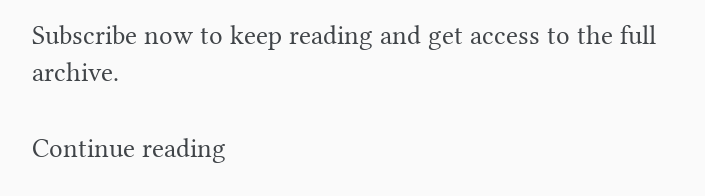Subscribe now to keep reading and get access to the full archive.

Continue reading